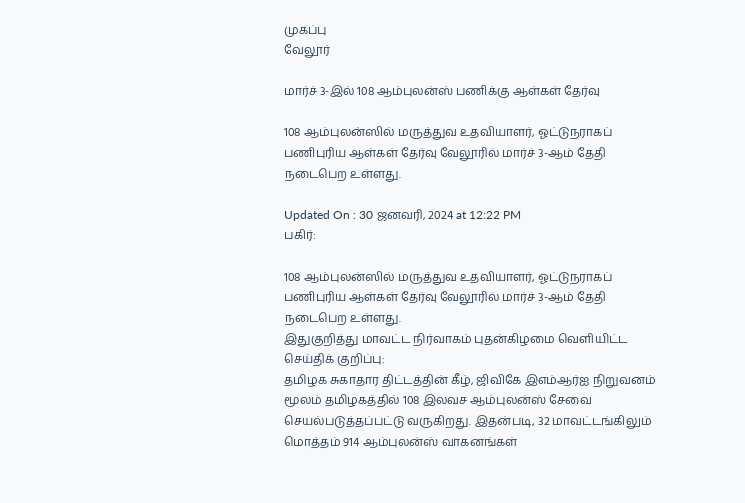முகப்பு
வேலூர்

மார்ச் 3-இல் 108 ஆம்புலன்ஸ் பணிக்கு ஆள்கள் தேர்வு

108 ஆம்புலன்ஸில் மருத்துவ உதவியாளர், ஓட்டுநராகப் பணிபுரிய ஆள்கள் தேர்வு வேலூரில் மார்ச் 3-ஆம் தேதி நடைபெற உள்ளது.

Updated On : 30 ஜனவரி, 2024 at 12:22 PM
பகிர்:

108 ஆம்புலன்ஸில் மருத்துவ உதவியாளர், ஓட்டுநராகப் பணிபுரிய ஆள்கள் தேர்வு வேலூரில் மார்ச் 3-ஆம் தேதி நடைபெற உள்ளது.
இதுகுறித்து மாவட்ட நிர்வாகம் புதன்கிழமை வெளியிட்ட செய்திக் குறிப்பு:
தமிழக சுகாதார திட்டத்தின் கீழ், ஜிவிகே இஎம்ஆர்ஐ நிறுவனம் மூலம் தமிழகத்தில் 108 இலவச ஆம்புலன்ஸ் சேவை செயல்படுத்தப்பட்டு வருகிறது. இதன்படி, 32 மாவட்டங்கிலும் மொத்தம் 914 ஆம்புலன்ஸ் வாகனங்கள்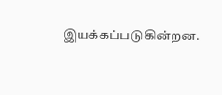இயக்கப்படுகின்றன.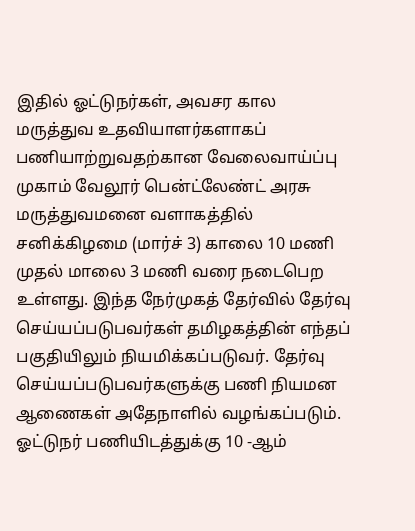இதில் ஓட்டுநர்கள், அவசர கால மருத்துவ உதவியாளர்களாகப் பணியாற்றுவதற்கான வேலைவாய்ப்பு முகாம் வேலூர் பென்ட்லேண்ட் அரசு மருத்துவமனை வளாகத்தில் சனிக்கிழமை (மார்ச் 3) காலை 10 மணி முதல் மாலை 3 மணி வரை நடைபெற உள்ளது. இந்த நேர்முகத் தேர்வில் தேர்வு செய்யப்படுபவர்கள் தமிழகத்தின் எந்தப் பகுதியிலும் நியமிக்கப்படுவர். தேர்வு செய்யப்படுபவர்களுக்கு பணி நியமன ஆணைகள் அதேநாளில் வழங்கப்படும்.
ஓட்டுநர் பணியிடத்துக்கு 10 -ஆம்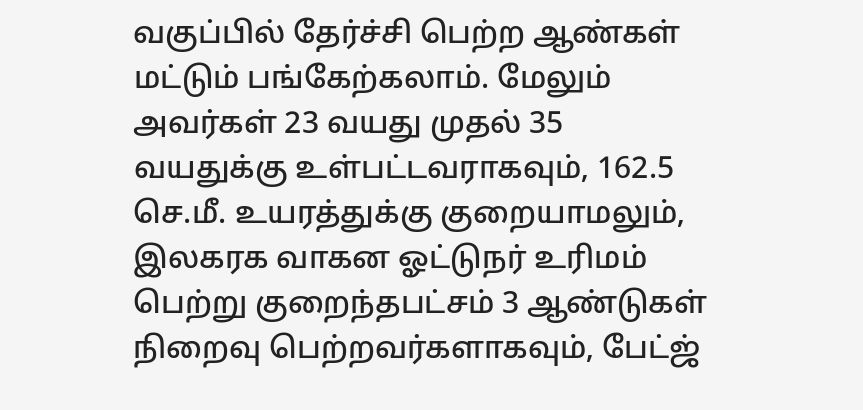வகுப்பில் தேர்ச்சி பெற்ற ஆண்கள் மட்டும் பங்கேற்கலாம். மேலும் அவர்கள் 23 வயது முதல் 35 வயதுக்கு உள்பட்டவராகவும், 162.5 செ.மீ. உயரத்துக்கு குறையாமலும், இலகரக வாகன ஓட்டுநர் உரிமம் பெற்று குறைந்தபட்சம் 3 ஆண்டுகள் நிறைவு பெற்றவர்களாகவும், பேட்ஜ்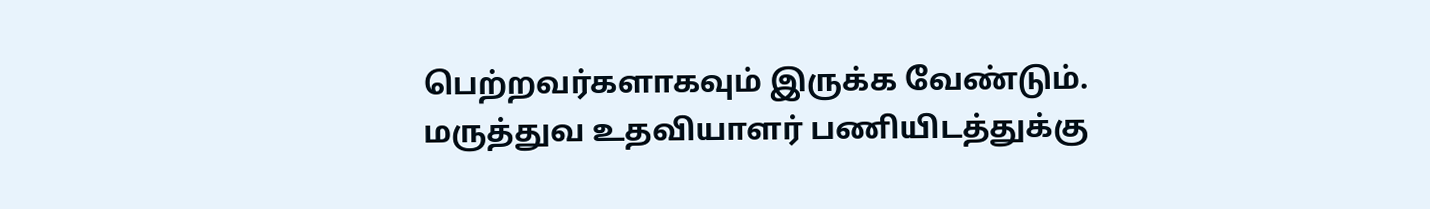பெற்றவர்களாகவும் இருக்க வேண்டும்.
மருத்துவ உதவியாளர் பணியிடத்துக்கு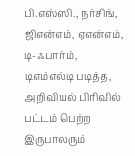பி.எஸ்ஸி., நர்சிங், ஜிஎன்எம், ஏஎன்எம், டி-ஃபார்ம், டிஎம்எல்டி படித்த, அறிவியல் பிரிவில் பட்டம் பெற்ற இருபாலரும்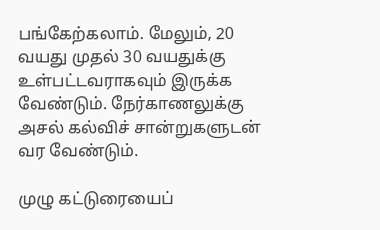பங்கேற்கலாம். மேலும், 20 வயது முதல் 30 வயதுக்கு உள்பட்டவராகவும் இருக்க வேண்டும். நேர்காணலுக்கு அசல் கல்விச் சான்றுகளுடன் வர வேண்டும்.

முழு கட்டுரையைப்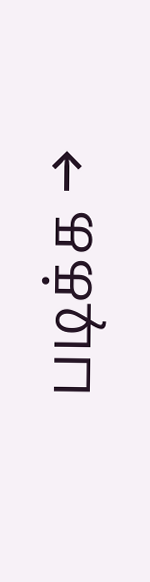படிக்க →